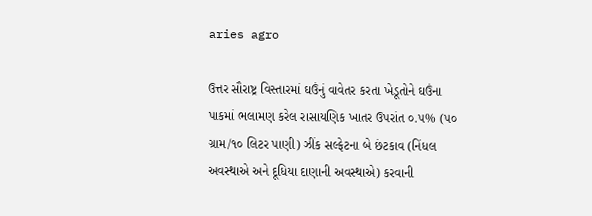aries agro

ઉત્તર સૌરાષ્ટ્ર વિસ્તારમાં ઘઉંનું વાવેતર કરતા ખેડૂતોને ઘઉંના પાકમાં ભલામણ કરેલ રાસાયણિક ખાતર ઉપરાંત ૦.૫% (૫૦ ગ્રામ/૧૦ લિટર પાણી) ઝીંક સલ્ફેટના બે છંટકાવ (નિંધલ અવસ્થાએ અને દૂધિયા દાણાની અવસ્થાએ) કરવાની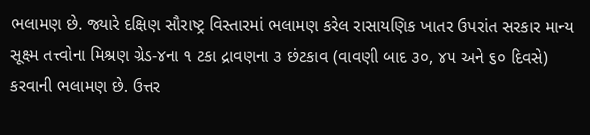ભલામણ છે. જ્યારે દક્ષિણ સૌરાષ્ટ્ર વિસ્તારમાં ભલામણ કરેલ રાસાયણિક ખાતર ઉપરાંત સરકાર માન્ય સૂક્ષ્મ તત્ત્વોના મિશ્રણ ગ્રેડ-૪ના ૧ ટકા દ્રાવણના ૩ છંટકાવ (વાવણી બાદ ૩૦, ૪૫ અને ૬૦ દિવસે) કરવાની ભલામણ છે. ઉત્તર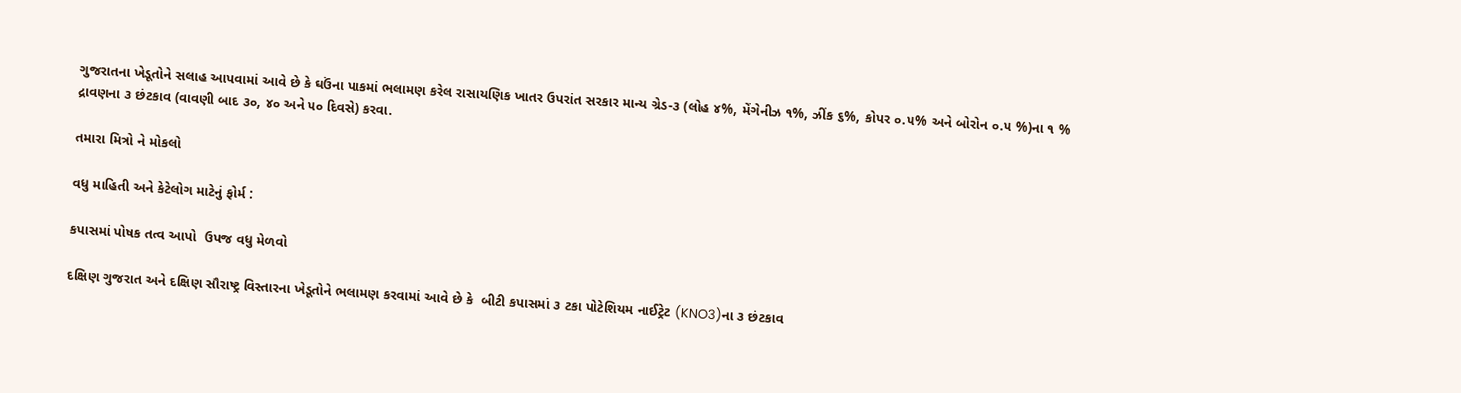ગુજરાતના ખેડૂતોને સલાહ આપવામાં આવે છે કે ઘઉંના પાકમાં ભલામણ કરેલ રાસાયણિક ખાતર ઉપરાંત સરકાર માન્ય ગ્રેડ-૩ (લોહ ૪%, મેંગેનીઝ ૧%, ઝીંક ૬%, કોપર ૦.૫% અને બોરોન ૦.૫ %)ના ૧ % દ્રાવણના ૩ છંટકાવ (વાવણી બાદ ૩૦, ૪૦ અને ૫૦ દિવસે) કરવા.

તમારા મિત્રો ને મોકલો

વધુ માહિતી અને કેટેલોગ માટેનું ફોર્મ :

કપાસમાં પોષક તત્વ આપો  ઉપજ વધુ મેળવો

દક્ષિણ ગુજરાત અને દક્ષિણ સૌરાષ્ટ્ર વિસ્તારના ખેડૂતોને ભલામણ કરવામાં આવે છે કે  બીટી કપાસમાં ૩ ટકા પોટેશિયમ નાઈટ્રેટ (KNO3)ના ૩ છંટકાવ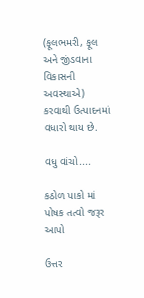(ફૂલભમરી, ફૂલ અને જીંડવાના વિકાસની અવસ્થાએ) કરવાથી ઉત્પાદનમાં વધારો થાય છે.

વધુ વાંચો....

કઠોળ પાકો માં પોષક તત્વો જરૂર આપો

ઉત્તર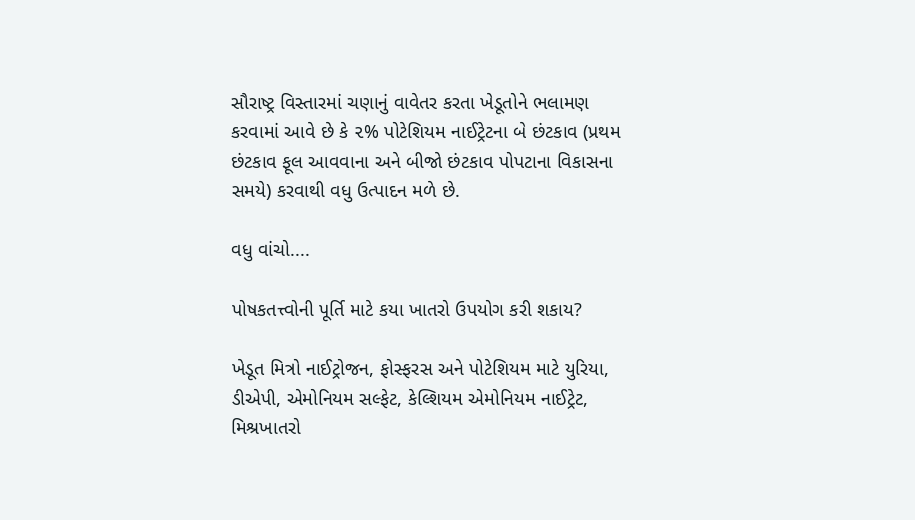સૌરાષ્ટ્ર વિસ્તારમાં ચણાનું વાવેતર કરતા ખેડૂતોને ભલામણ કરવામાં આવે છે કે ૨% પોટેશિયમ નાઈટ્રેટના બે છંટકાવ (પ્રથમ છંટકાવ ફૂલ આવવાના અને બીજો છંટકાવ પોપટાના વિકાસના સમયે) કરવાથી વધુ ઉત્પાદન મળે છે.

વધુ વાંચો....

પોષકતત્ત્વોની પૂર્તિ માટે કયા ખાતરો ઉપયોગ કરી શકાય?

ખેડૂત મિત્રો નાઈટ્રોજન, ફોસ્ફરસ અને પોટેશિયમ માટે યુરિયા, ડીએપી, એમોનિયમ સલ્ફેટ, કેલ્શિયમ એમોનિયમ નાઈટ્રેટ, મિશ્રખાતરો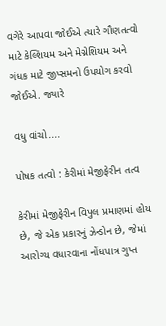વગેરે આપવા જોઈએ ત્યારે ગૌણતત્વો માટે કેલ્શિયમ અને મેગ્નેશિયમ અને ગંધક માટે જીપ્સમનો ઉપયોગ કરવો જોઈએ. જ્યારે

વધુ વાંચો....

પોષક તત્વો : કેરીમાં મેજીફેરીન તત્વ

કેરીમાં મેજીફેરીન વિપુલ પ્રમાણમાં હોય છે, જે એક પ્રકારનું ઝેન્ડોન છે, જેમાં આરોગ્ય વધારવાના નોંધપાત્ર ગુપ્ત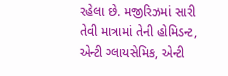રહેલા છે. મજીરિઝમાં સારી તેવી માત્રામાં તેની હોમિડન્ટ, એન્ટી ગ્લાયસેમિક, એન્ટી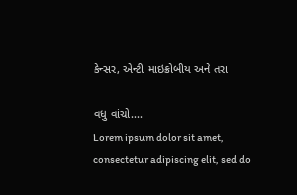કેન્સર, એન્ટી માઇક્રોબીય અને તરા

વધુ વાંચો....
Lorem ipsum dolor sit amet, consectetur adipiscing elit, sed do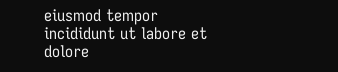eiusmod tempor incididunt ut labore et dolore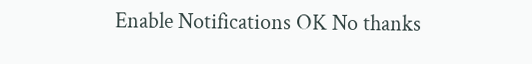Enable Notifications OK No thanks